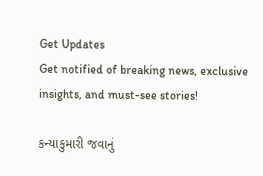Get Updates
Get notified of breaking news, exclusive insights, and must-see stories!

કન્યાકુમારી જવાનું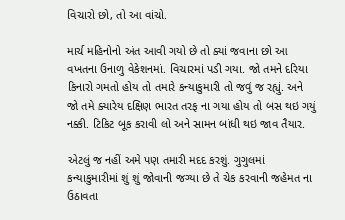વિચારો છો, તો આ વાંચો.

માર્ચ મહિનોનો અંત આવી ગયો છે તો ક્યાં જવાના છો આ વખતના ઉનાળુ વેકેશનમાં. વિચારમાં પડી ગયા. જો તમને દરિયા કિનારો ગમતો હોય તો તમારે કન્યાકુમારી તો જવું જ રહ્યું. અને જો તમે ક્યારેય દક્ષિણ ભારત તરફ ના ગયા હોય તો બસ થઇ ગયું નક્કી. ટિકિટ બૂક કરાવી લો અને સામન બાંધી થઇ જાવ તૈયાર.

એટલું જ નહીં અમે પણ તમારી મદદ કરશું. ગુગુલમાં કન્યાકુમારીમાં શું શું જોવાની જગ્યા છે તે ચેક કરવાની જહેમત ના ઉઠાવતા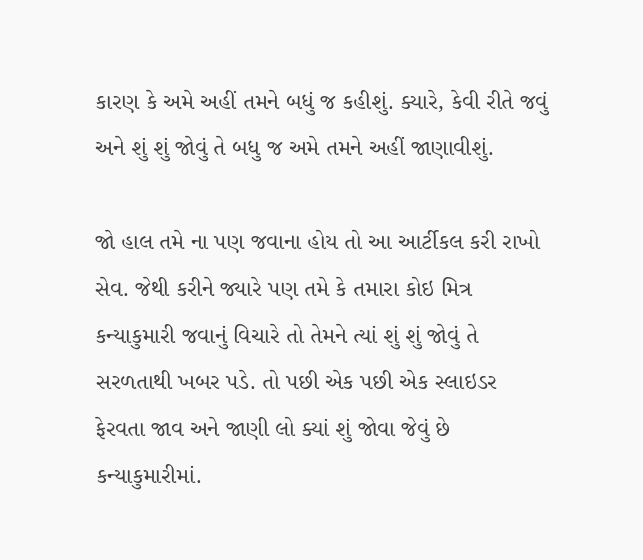કારણ કે અમે અહીં તમને બધું જ કહીશું. ક્યારે, કેવી રીતે જવું અને શું શું જોવું તે બધુ જ અમે તમને અહીં જાણાવીશું.

જો હાલ તમે ના પણ જવાના હોય તો આ આર્ટીકલ કરી રાખો સેવ. જેથી કરીને જ્યારે પણ તમે કે તમારા કોઇ મિત્ર કન્યાકુમારી જવાનું વિચારે તો તેમને ત્યાં શું શું જોવું તે સરળતાથી ખબર પડે. તો પછી એક પછી એક સ્લાઇડર ફેરવતા જાવ અને જાણી લો ક્યાં શું જોવા જેવું છે કન્યાકુમારીમાં.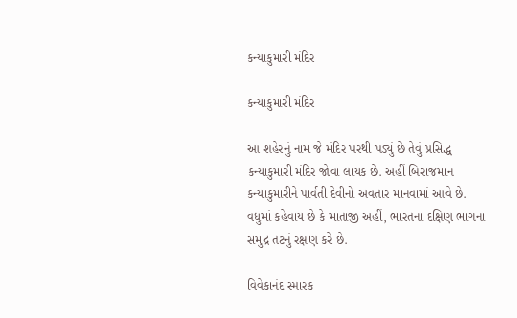કન્યાકુમારી મંદિર

કન્યાકુમારી મંદિર

આ શહેરનું નામ જે મંદિર પરથી પડ્યું છે તેવું પ્રસિદ્ધ કન્યાકુમારી મંદિર જોવા લાયક છે. અહીં બિરાજમાન કન્યાકુમારીને પાર્વતી દેવીનો અવતાર માનવામાં આવે છે. વધુમાં કહેવાય છે કે માતાજી અહીં, ભારતના દક્ષિણ ભાગના સમુદ્ર તટનું રક્ષણ કરે છે.

વિવેકાનંદ સ્મારક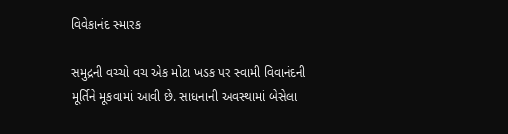વિવેકાનંદ સ્મારક

સમુદ્રની વચ્ચો વચ એક મોટા ખડક પર સ્વામી વિવાનંદની મૂર્તિને મૂકવામાં આવી છે. સાધનાની અવસ્થામાં બેસેલા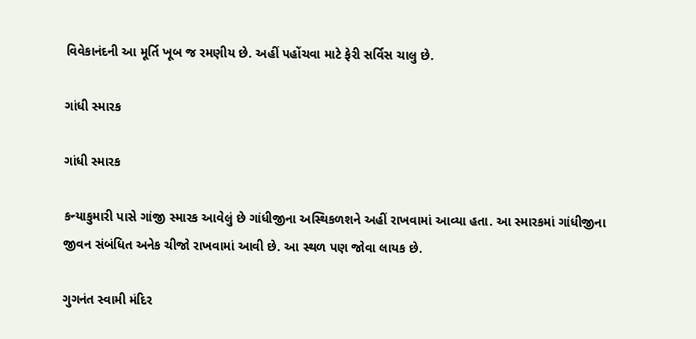વિવેકાનંદની આ મૂર્તિ ખૂબ જ રમણીય છે. અહીં પહોંચવા માટે ફેરી સર્વિસ ચાલુ છે.

ગાંધી સ્મારક

ગાંધી સ્મારક

કન્યાકુમારી પાસે ગાંજી સ્મારક આવેલું છે ગાંધીજીના અસ્થિકળશને અહીં રાખવામાં આવ્યા હતા. આ સ્મારકમાં ગાંધીજીના જીવન સંબંધિત અનેક ચીજો રાખવામાં આવી છે. આ સ્થળ પણ જોવા લાયક છે.

ગુગનંત સ્વામી મંદિર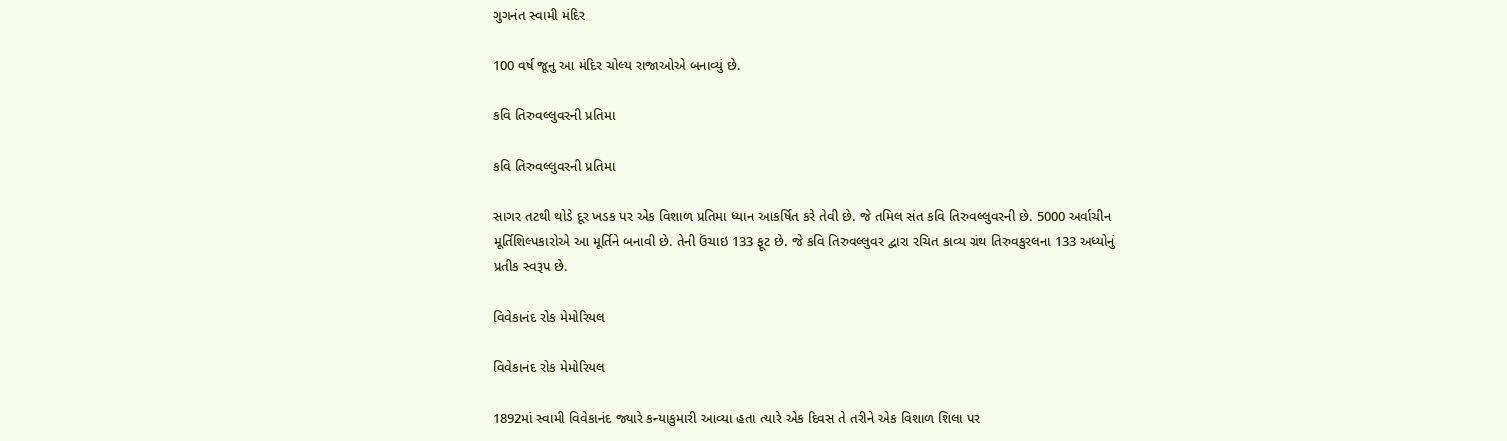ગુગનંત સ્વામી મંદિર

100 વર્ષ જૂનુ આ મંદિર ચોલ્ય રાજાઓએ બનાવ્યું છે.

કવિ તિરુવલ્લુવરની પ્રતિમા

કવિ તિરુવલ્લુવરની પ્રતિમા

સાગર તટથી થોડે દૂર ખડક પર એક વિશાળ પ્રતિમા ધ્યાન આકર્ષિત કરે તેવી છે. જે તમિલ સંત કવિ તિરુવલ્લુવરની છે. 5000 અર્વાચીન મૂર્તિશિલ્પકારોએ આ મૂર્તિને બનાવી છે. તેની ઉંચાઇ 133 ફૂટ છે. જે કવિ તિરુવલ્લુવર દ્વારા રચિત કાવ્ય ગ્રંથ તિરુવકુરલના 133 અધ્યોનું પ્રતીક સ્વરૂપ છે.

વિવેકાનંદ રોક મેમોરિયલ

વિવેકાનંદ રોક મેમોરિયલ

1892માં સ્વામી વિવેકાનંદ જ્યારે કન્યાકુમારી આવ્યા હતા ત્યારે એક દિવસ તે તરીને એક વિશાળ શિલા પર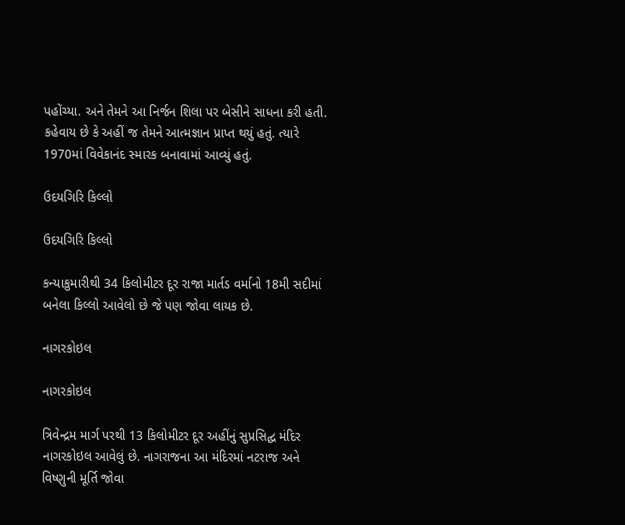પહોંચ્યા. અને તેમને આ નિર્જન શિલા પર બેસીને સાધના કરી હતી. કહેવાય છે કે અહીં જ તેમને આત્મજ્ઞાન પ્રાપ્ત થયું હતું. ત્યારે 1970માં વિવેકાનંદ સ્મારક બનાવામાં આવ્યું હતું.

ઉદયગિરિ કિલ્લો

ઉદયગિરિ કિલ્લો

કન્યાકુમારીથી 34 કિલોમીટર દૂર રાજા માર્તડ વર્માનો 18મી સદીમાં બનેલા કિલ્લો આવેલો છે જે પણ જોવા લાયક છે.

નાગરકોઇલ

નાગરકોઇલ

ત્રિવેન્દ્રમ માર્ગ પરથી 13 કિલોમીટર દૂર અહીંનું સુપ્રસિદ્ઘ મંદિર નાગરકોઇલ આવેલું છે. નાગરાજના આ મંદિરમાં નટરાજ અને વિષ્ણુની મૂર્તિ જોવા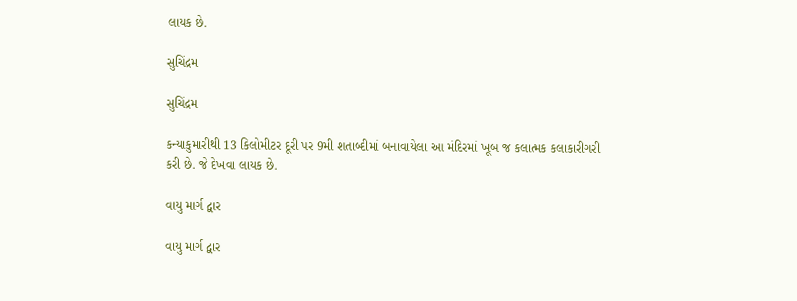લાયક છે.

સુચિંદ્રમ

સુચિંદ્રમ

કન્યાકુમારીથી 13 કિલોમીટર દૂરી પર 9મી શતાબ્દીમાં બનાવાયેલા આ મંદિરમાં ખૂબ જ કલાત્મક કલાકારીગરી કરી છે. જે દેખવા લાયક છે.

વાયુ માર્ગ દ્વાર

વાયુ માર્ગ દ્વાર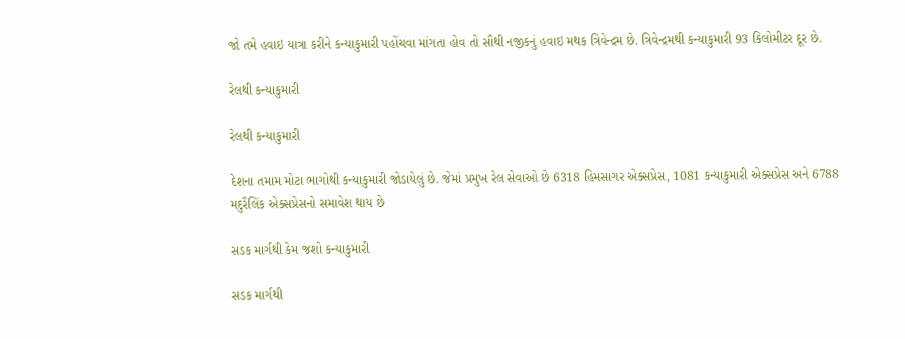જો તમે હવાઇ યાત્રા કરીને કન્યાકુમારી પહોંચવા માંગતા હોવ તો સૌથી નજીકનું હવાઇ મથક ત્રિવેન્દ્રમ છે. ત્રિવેન્દ્રમથી કન્યાકુમારી 93 કિલોમીટર દૂર છે.

રેલથી કન્યાકુમારી

રેલથી કન્યાકુમારી

દેશના તમામ મોટા ભાગોથી કન્યાકુમારી જોડાયેલું છે. જેમાં પ્રમુખ રેલ સેવાઓ છે 6318 હિમસાગર એક્સપ્રેસ, 1081 કન્યાકુમારી એક્સપ્રેસ અને 6788 મદુરૈલિંક એક્સપ્રેસનો સમાવેશ થાય છે

સડક માર્ગથી કેમ જશો કન્યાકુમારી

સડક માર્ગથી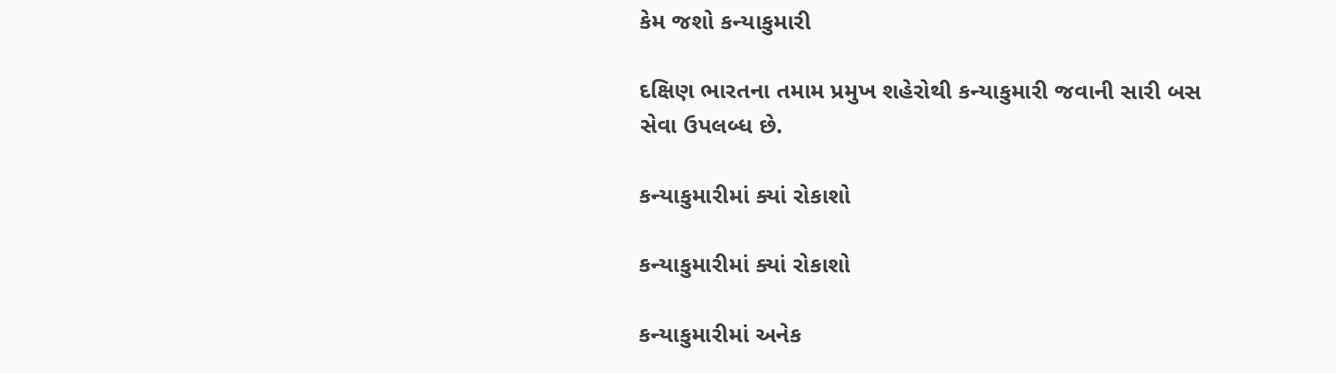કેમ જશો કન્યાકુમારી

દક્ષિણ ભારતના તમામ પ્રમુખ શહેરોથી કન્યાકુમારી જવાની સારી બસ સેવા ઉપલબ્ધ છે.

કન્યાકુમારીમાં ક્યાં રોકાશો

કન્યાકુમારીમાં ક્યાં રોકાશો

કન્યાકુમારીમાં અનેક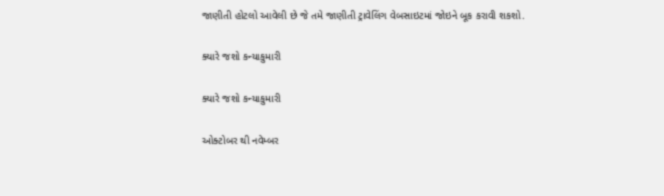જાણીતી હોટલો આવેલી છે જે તમે જાણીતી ટ્રાવેલિંગ વેબસાઇટમાં જોઇને બૂક કરાવી શકશો.

ક્યારે જશો કન્યાકુમારી

ક્યારે જશો કન્યાકુમારી

ઓક્ટોબર થી નવેમ્બર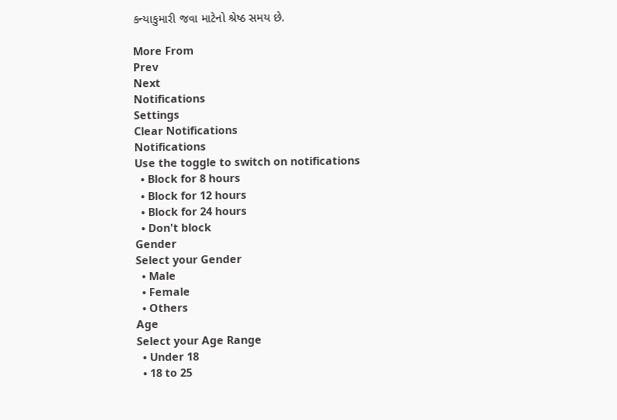કન્યાકુમારી જવા માટેનો શ્રેષ્ઠ સમય છે.

More From
Prev
Next
Notifications
Settings
Clear Notifications
Notifications
Use the toggle to switch on notifications
  • Block for 8 hours
  • Block for 12 hours
  • Block for 24 hours
  • Don't block
Gender
Select your Gender
  • Male
  • Female
  • Others
Age
Select your Age Range
  • Under 18
  • 18 to 25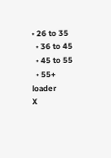• 26 to 35
  • 36 to 45
  • 45 to 55
  • 55+
loader
X